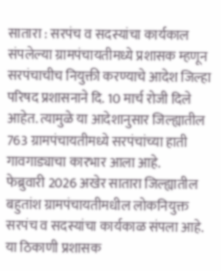सातारा : सरपंच व सदस्यांचा कार्यकाल संपलेल्या ग्रामपंचायतीमध्ये प्रशासक म्हणून सरपंचाचीच नियुक्ती करण्याचे आदेश जिल्हा परिषद प्रशासनाने दि. 10 मार्च रोजी दिले आहेत. त्यामुळे या आदेशानुसार जिल्ह्यातील 763 ग्रामपंचायतीमध्ये सरपंचांच्या हाती गावगाड्याचा कारभार आला आहे.
फेब्रुवारी 2026 अखेर सातारा जिल्ह्यातील बहुतांश ग्रामपंचायतीमधील लोकनियुक्त सरपंच व सदस्यांचा कार्यकाळ संपला आहे. या ठिकाणी प्रशासक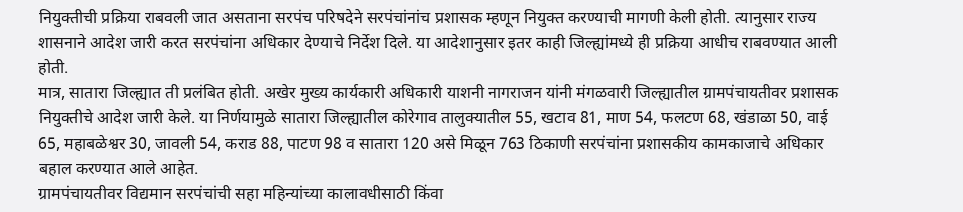नियुक्तीची प्रक्रिया राबवली जात असताना सरपंच परिषदेने सरपंचांनांच प्रशासक म्हणून नियुक्त करण्याची मागणी केली होती. त्यानुसार राज्य शासनाने आदेश जारी करत सरपंचांना अधिकार देण्याचे निर्देश दिले. या आदेशानुसार इतर काही जिल्ह्यांमध्ये ही प्रक्रिया आधीच राबवण्यात आली होती.
मात्र, सातारा जिल्ह्यात ती प्रलंबित होती. अखेर मुख्य कार्यकारी अधिकारी याशनी नागराजन यांनी मंगळवारी जिल्ह्यातील ग्रामपंचायतीवर प्रशासक नियुक्तीचे आदेश जारी केले. या निर्णयामुळे सातारा जिल्ह्यातील कोरेगाव तालुक्यातील 55, खटाव 81, माण 54, फलटण 68, खंडाळा 50, वाई 65, महाबळेश्वर 30, जावली 54, कराड 88, पाटण 98 व सातारा 120 असे मिळून 763 ठिकाणी सरपंचांना प्रशासकीय कामकाजाचे अधिकार बहाल करण्यात आले आहेत.
ग्रामपंचायतीवर विद्यमान सरपंचांची सहा महिन्यांच्या कालावधीसाठी किंवा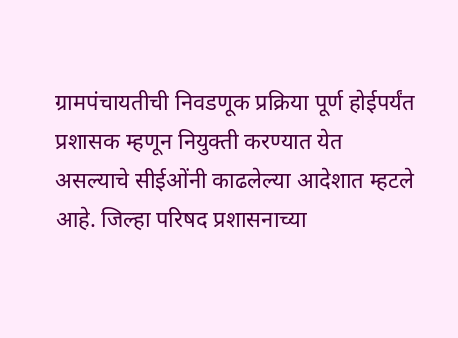ग्रामपंचायतीची निवडणूक प्रक्रिया पूर्ण होईपर्यंत प्रशासक म्हणून नियुक्ती करण्यात येत असल्याचे सीईओंनी काढलेल्या आदेशात म्हटले आहे. जिल्हा परिषद प्रशासनाच्या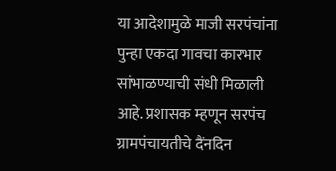या आदेशामुळे माजी सरपंचांना पुन्हा एकदा गावचा कारभार सांभाळण्याची संधी मिळाली आहे. प्रशासक म्हणून सरपंच ग्रामपंचायतीचे दैंनदिन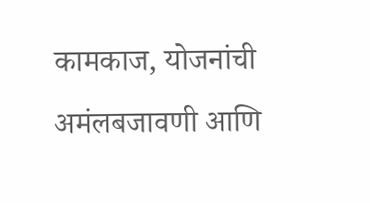कामकाज, योजनांची अमंलबजावणी आणि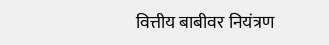वित्तीय बाबीवर नियंत्रण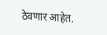ठेवणार आहेत.